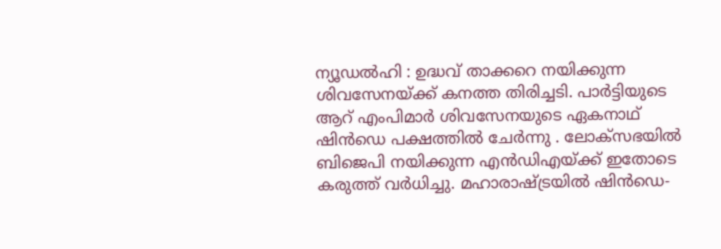ന്യൂഡൽഹി : ഉദ്ധവ് താക്കറെ നയിക്കുന്ന ശിവസേനയ്ക്ക് കനത്ത തിരിച്ചടി. പാർട്ടിയുടെ ആറ് എംപിമാർ ശിവസേനയുടെ ഏകനാഥ് ഷിൻഡെ പക്ഷത്തിൽ ചേർന്നു . ലോക്സഭയിൽ ബിജെപി നയിക്കുന്ന എൻഡിഎയ്ക്ക് ഇതോടെ കരുത്ത് വർധിച്ചു. മഹാരാഷ്ട്രയിൽ ഷിൻഡെ-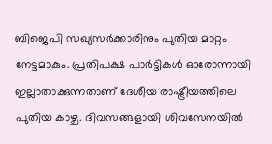ബിജെപി സഖ്യസർക്കാരിനും പുതിയ മാറ്റം നേട്ടമാകും. പ്രതിപക്ഷ പാർട്ടികൾ ഓരോന്നായി ഇല്ലാതാക്കുന്നതാണ് ദേശീയ രാഷ്ട്രീയത്തിലെ പുതിയ കാഴ്ച. ദിവസങ്ങളായി ശിവസേനയിൽ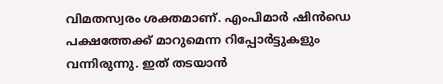വിമതസ്വരം ശക്തമാണ്. എംപിമാർ ഷിൻഡെ പക്ഷത്തേക്ക് മാറുമെന്ന റിപ്പോർട്ടുകളും വന്നിരുന്നു. ഇത് തടയാൻ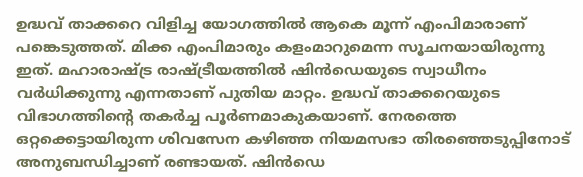ഉദ്ധവ് താക്കറെ വിളിച്ച യോഗത്തിൽ ആകെ മൂന്ന് എംപിമാരാണ് പങ്കെടുത്തത്. മിക്ക എംപിമാരും കളംമാറുമെന്ന സൂചനയായിരുന്നു ഇത്. മഹാരാഷ്ട്ര രാഷ്ട്രീയത്തിൽ ഷിൻഡെയുടെ സ്വാധീനം വർധിക്കുന്നു എന്നതാണ് പുതിയ മാറ്റം. ഉദ്ധവ് താക്കറെയുടെ വിഭാഗത്തിന്റെ തകർച്ച പൂർണമാകുകയാണ്. നേരത്തെ ഒറ്റക്കെട്ടായിരുന്ന ശിവസേന കഴിഞ്ഞ നിയമസഭാ തിരഞ്ഞെടുപ്പിനോട് അനുബന്ധിച്ചാണ് രണ്ടായത്. ഷിൻഡെ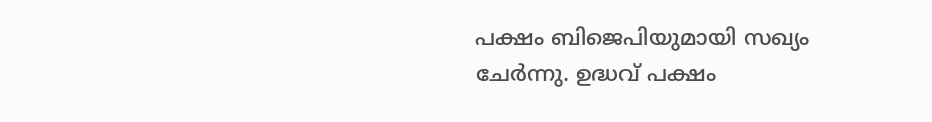പക്ഷം ബിജെപിയുമായി സഖ്യം ചേർന്നു. ഉദ്ധവ് പക്ഷം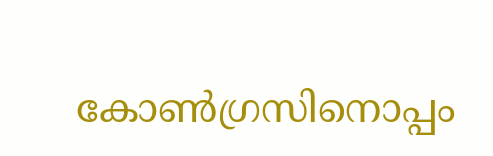കോൺഗ്രസിനൊപ്പം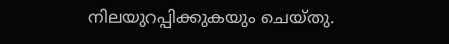നിലയുറപ്പിക്കുകയും ചെയ്തു.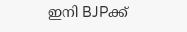ഇനി BJPക്ക്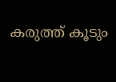കരുത്ത് കൂടും